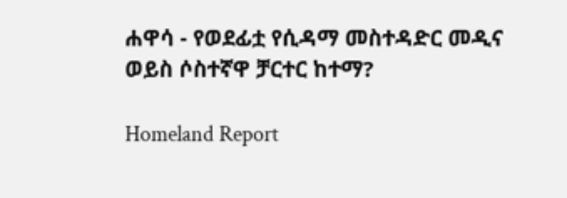ሐዋሳ - የወደፊቷ የሲዳማ መስተዳድር መዲና ወይስ ሶስተኛዋ ቻርተር ከተማ?

Homeland Report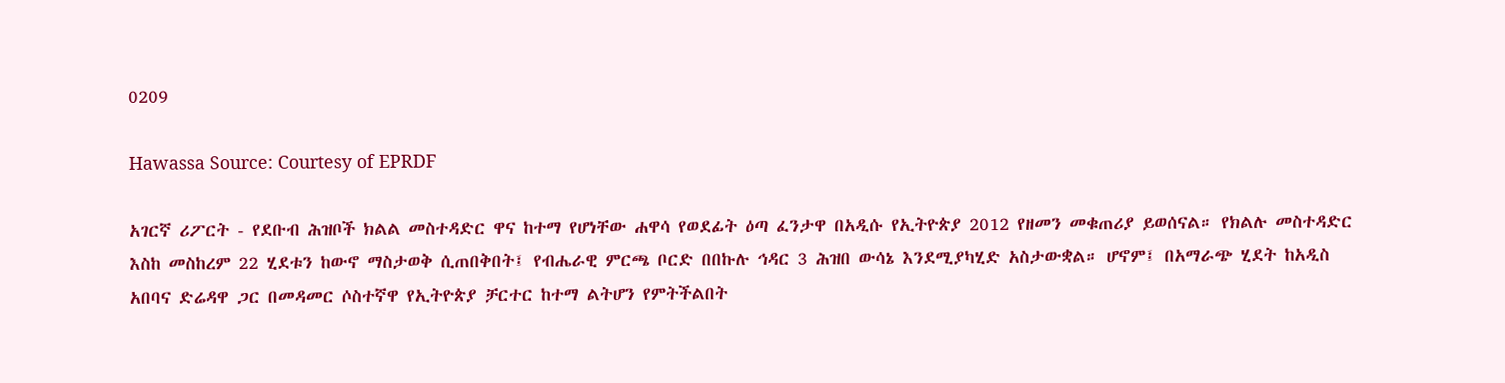0209

Hawassa Source: Courtesy of EPRDF

አገርኛ ሪፖርት - የደቡብ ሕዝቦች ክልል መስተዳድር ዋና ከተማ የሆነቸው ሐዋሳ የወደፊት ዕጣ ፈንታዋ በአዲሱ የኢትዮጵያ 2012 የዘመን መቁጠሪያ ይወሰናል። የክልሉ መስተዳድር እስከ መስከረም 22 ሂደቱን ከውኖ ማስታወቅ ሲጠበቅበት፤ የብሔራዊ ምርጫ ቦርድ በበኩሉ ኅዳር 3 ሕዝበ ውሳኔ እንደሚያካሂድ አስታውቋል። ሆኖም፤ በአማራጭ ሂደት ከአዲስ አበባና ድሬዳዋ ጋር በመዳመር ሶስተኛዋ የኢትዮጵያ ቻርተር ከተማ ልትሆን የምትችልበት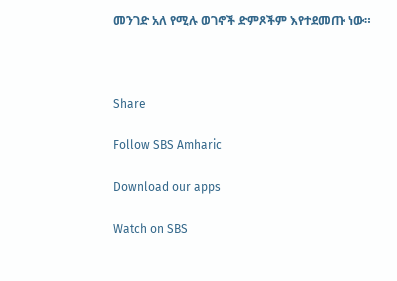መንገድ አለ የሚሉ ወገኖች ድምጾችም እየተደመጡ ነው።



Share

Follow SBS Amharic

Download our apps

Watch on SBS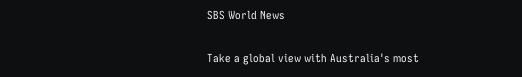SBS World News

Take a global view with Australia's most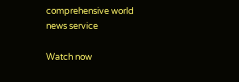comprehensive world news service

Watch now